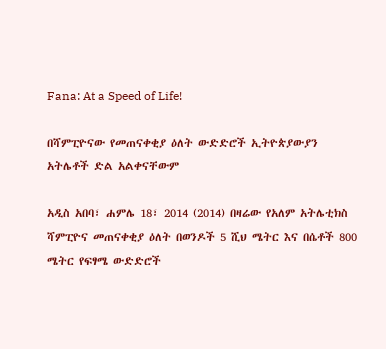Fana: At a Speed of Life!

በሻምፒዮናው የመጠናቀቂያ ዕለት ውድድሮች ኢትዮጵያውያን አትሌቶች ድል አልቀናቸውም

አዲስ አበባ፣ ሐምሌ 18፣ 2014 (2014) በዛሬው የአለም አትሌቲክስ ሻምፒዮና መጠናቀቂያ ዕለት በወንዶች 5 ሺህ ሜትር እና በሴቶች 800 ሜትር የፍፃሜ ውድድሮች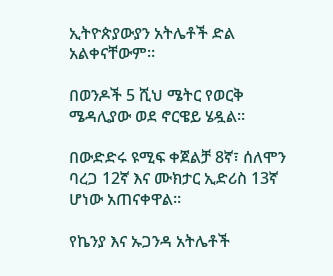ኢትዮጵያውያን አትሌቶች ድል አልቀናቸውም።

በወንዶች 5 ሺህ ሜትር የወርቅ ሜዳሊያው ወደ ኖርዌይ ሄዷል።

በውድድሩ ዩሚፍ ቀጀልቻ 8ኛ፣ ሰለሞን ባረጋ 12ኛ እና ሙክታር ኢድሪስ 13ኛ ሆነው አጠናቀዋል።

የኬንያ እና ኡጋንዳ አትሌቶች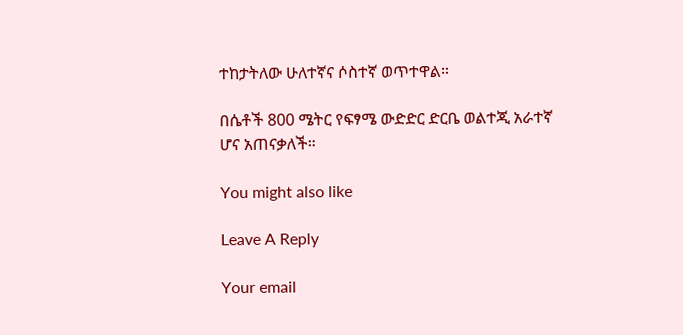ተከታትለው ሁለተኛና ሶስተኛ ወጥተዋል።

በሴቶች 800 ሜትር የፍፃሜ ውድድር ድርቤ ወልተጂ አራተኛ ሆና አጠናቃለች።

You might also like

Leave A Reply

Your email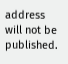address will not be published.